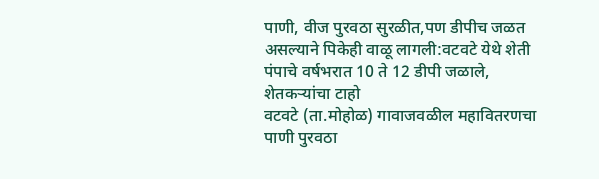पाणी, वीज पुरवठा सुरळीत,पण डीपीच जळत असल्याने पिकेही वाळू लागली:वटवटे येथे शेती पंपाचे वर्षभरात 10 ते 12 डीपी जळाले, शेतकऱ्यांचा टाहो
वटवटे (ता.मोहोळ) गावाजवळील महावितरणचा पाणी पुरवठा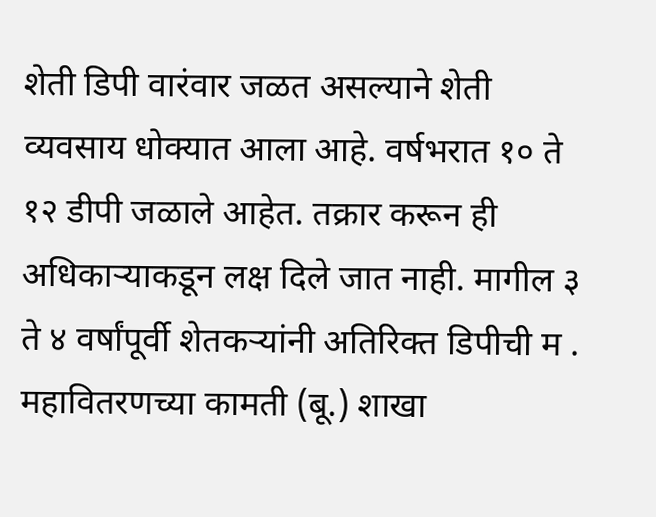शेती डिपी वारंवार जळत असल्याने शेती व्यवसाय धोक्यात आला आहे. वर्षभरात १० ते १२ डीपी जळाले आहेत. तक्रार करून ही अधिकाऱ्याकडून लक्ष दिले जात नाही. मागील ३ ते ४ वर्षांपूर्वी शेतकऱ्यांनी अतिरिक्त डिपीची म . महावितरणच्या कामती (बू.) शाखा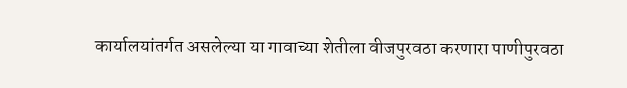कार्यालयांतर्गत असलेल्या या गावाच्या शेतीला वीजपुरवठा करणारा पाणीपुरवठा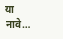या नावे…